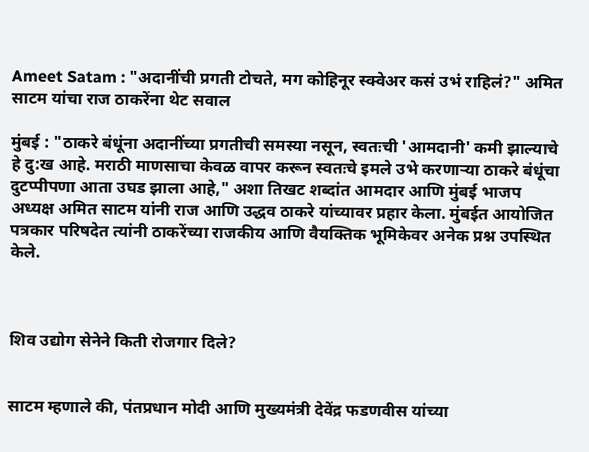Ameet Satam : "अदानींची प्रगती टोचते, मग कोहिनूर स्क्वेअर कसं उभं राहिलं?" अमित साटम यांचा राज ठाकरेंना थेट सवाल

मुंबई : "ठाकरे बंधूंना अदानींच्या प्रगतीची समस्या नसून, स्वतःची 'आमदानी' कमी झाल्याचे हे दु:ख आहे. मराठी माणसाचा केवळ वापर करून स्वतःचे इमले उभे करणाऱ्या ठाकरे बंधूंचा दुटप्पीपणा आता उघड झाला आहे," अशा तिखट शब्दांत आमदार आणि मुंबई भाजप अध्यक्ष अमित साटम यांनी राज आणि उद्धव ठाकरे यांच्यावर प्रहार केला. मुंबईत आयोजित पत्रकार परिषदेत त्यांनी ठाकरेंच्या राजकीय आणि वैयक्तिक भूमिकेवर अनेक प्रश्न उपस्थित केले.



शिव उद्योग सेनेने किती रोजगार दिले?


साटम म्हणाले की, पंतप्रधान मोदी आणि मुख्यमंत्री देवेंद्र फडणवीस यांच्या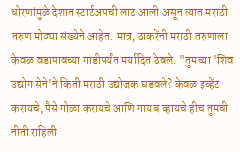धोरणांमुळे देशात स्टार्टअपची लाट आली असून त्यात मराठी तरुण मोठ्या संख्येने आहेत. मात्र, ठाकरेंनी मराठी तरुणाला केवळ वडापावच्या गाडीपर्यंत मर्यादित ठेवले. "तुमच्या 'शिव उद्योग सेने'ने किती मराठी उद्योजक घडवले? केवळ इव्हेंट करायचे, पैसे गोळा करायचे आणि गायब व्हायचे हीच तुमची नीती राहिली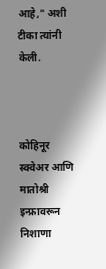आहे," अशी टीका त्यांनी केली.



कोहिनूर स्क्वेअर आणि मातोश्री इन्फ्रावरून निशाणा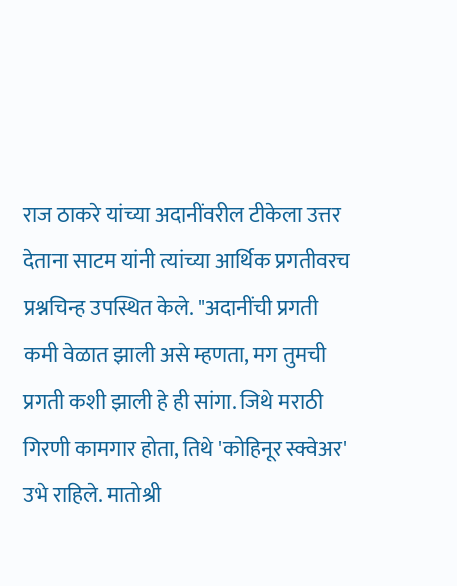राज ठाकरे यांच्या अदानींवरील टीकेला उत्तर देताना साटम यांनी त्यांच्या आर्थिक प्रगतीवरच प्रश्नचिन्ह उपस्थित केले. "अदानींची प्रगती कमी वेळात झाली असे म्हणता, मग तुमची प्रगती कशी झाली हे ही सांगा. जिथे मराठी गिरणी कामगार होता, तिथे 'कोहिनूर स्क्वेअर' उभे राहिले. मातोश्री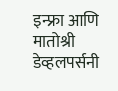इन्फ्रा आणि मातोश्री डेव्हलपर्सनी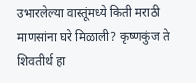उभारलेल्या वास्तूंमध्ये किती मराठी माणसांना घरे मिळाली? कृष्णकुंज ते शिवतीर्थ हा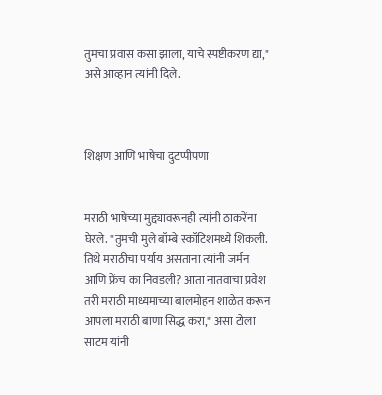तुमचा प्रवास कसा झाला, याचे स्पष्टीकरण द्या," असे आव्हान त्यांनी दिले.



शिक्षण आणि भाषेचा दुटप्पीपणा


मराठी भाषेच्या मुद्द्यावरूनही त्यांनी ठाकरेंना घेरले. "तुमची मुले बॉम्बे स्कॉटिशमध्ये शिकली. तिथे मराठीचा पर्याय असताना त्यांनी जर्मन आणि फ्रेंच का निवडली? आता नातवाचा प्रवेश तरी मराठी माध्यमाच्या बालमोहन शाळेत करून आपला मराठी बाणा सिद्ध करा," असा टोला साटम यांनी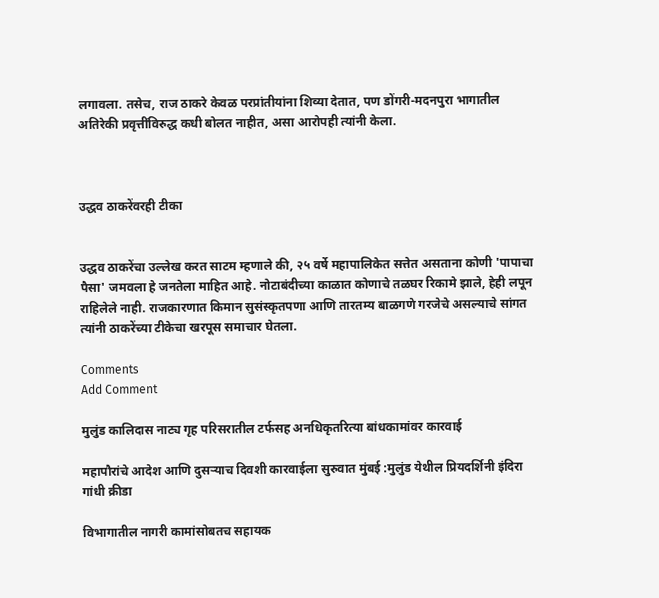लगावला. तसेच, राज ठाकरे केवळ परप्रांतीयांना शिव्या देतात, पण डोंगरी-मदनपुरा भागातील अतिरेकी प्रवृत्तींविरुद्ध कधी बोलत नाहीत, असा आरोपही त्यांनी केला.



उद्धव ठाकरेंवरही टीका


उद्धव ठाकरेंचा उल्लेख करत साटम म्हणाले की, २५ वर्षे महापालिकेत सत्तेत असताना कोणी 'पापाचा पैसा' जमवला हे जनतेला माहित आहे. नोटाबंदीच्या काळात कोणाचे तळघर रिकामे झाले, हेही लपून राहिलेले नाही. राजकारणात किमान सुसंस्कृतपणा आणि तारतम्य बाळगणे गरजेचे असल्याचे सांगत त्यांनी ठाकरेंच्या टीकेचा खरपूस समाचार घेतला.

Comments
Add Comment

मुलुंड कालिदास नाट्य गृह परिसरातील टर्फसह अनधिकृतरित्या बांधकामांवर कारवाई

महापौरांचे आदेश आणि दुसऱ्याच दिवशी कारवाईला सुरुवात मुंबई :मुलुंड येथील प्रियदर्शिनी इंदिरा गांधी क्रीडा

विभागातील नागरी कामांसोबतच सहायक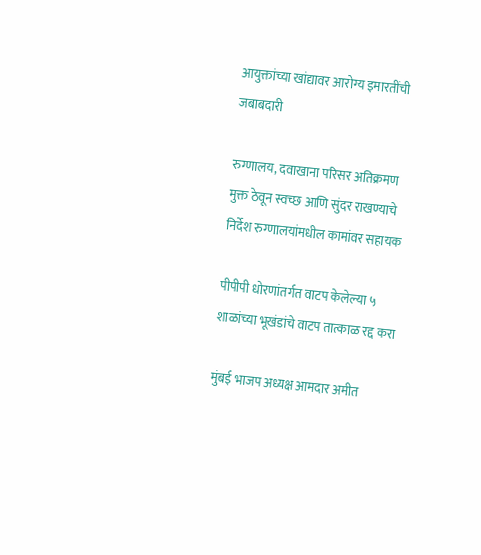आयुक्तांच्या खांद्यावर आरोग्य इमारतींची जबाबदारी

रुग्णालय, दवाखाना परिसर अतिक्रमण मुक्त ठेवून स्वच्छ आणि सुंदर राखण्याचे निर्देश रुग्णालयांमधील कामांवर सहायक

पीपीपी धोरणांतर्गत वाटप केलेल्या ५ शाळांच्या भूखंडांचे वाटप तात्काळ रद्द करा

मुंबई भाजप अध्यक्ष आमदार अमीत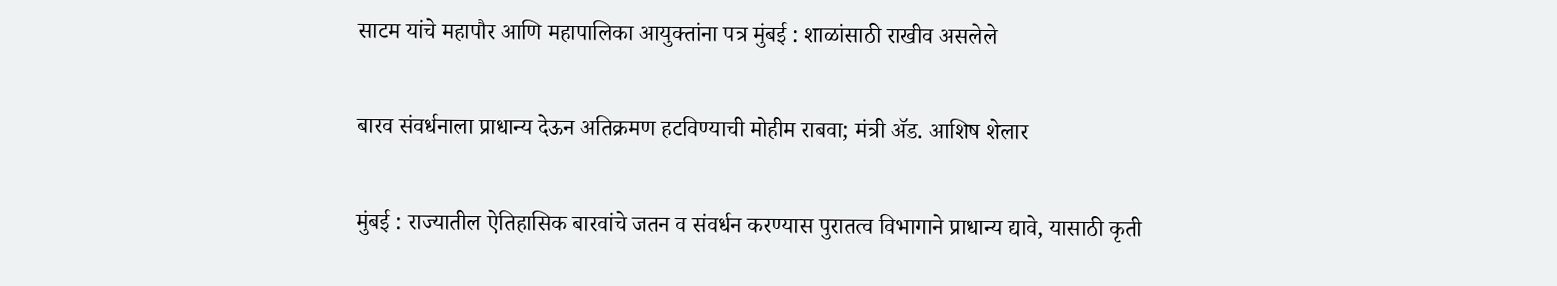साटम यांचे महापौर आणि महापालिका आयुक्तांना पत्र मुंबई : शाळांसाठी राखीव असलेले

बारव संवर्धनाला प्राधान्य देऊन अतिक्रमण हटविण्याची मोहीम राबवा; मंत्री ॲड. आशिष शेलार

मुंबई : राज्यातील ऐतिहासिक बारवांचे जतन व संवर्धन करण्यास पुरातत्व विभागाने प्राधान्य द्यावे, यासाठी कृती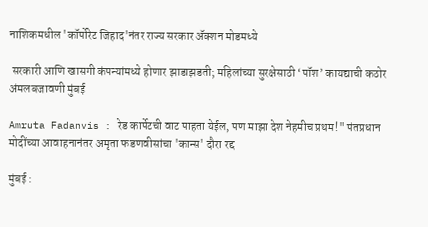नाशिकमधील 'कॉर्पोरेट जिहाद'नंतर राज्य सरकार ॲक्शन मोडमध्ये

 सरकारी आणि खासगी कंपन्यांमध्ये होणार झाडाझडती; महिलांच्या सुरक्षेसाठी ‘पॉश’ कायद्याची कठोर अंमलबजावणी मुंबई

Amruta Fadanvis : रेड कार्पेटची वाट पाहता येईल, पण माझा देश नेहमीच प्रथम!" पंतप्रधान मोदींच्या आवाहनानंतर अमृता फडणवीसांचा 'कान्स' दौरा रद्द

मुंबई :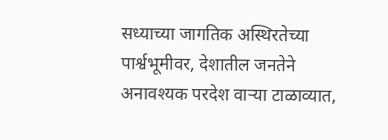सध्याच्या जागतिक अस्थिरतेच्या पार्श्वभूमीवर, देशातील जनतेने अनावश्यक परदेश वाऱ्या टाळाव्यात,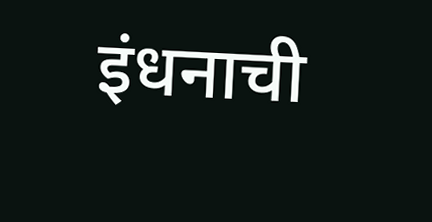इंधनाची